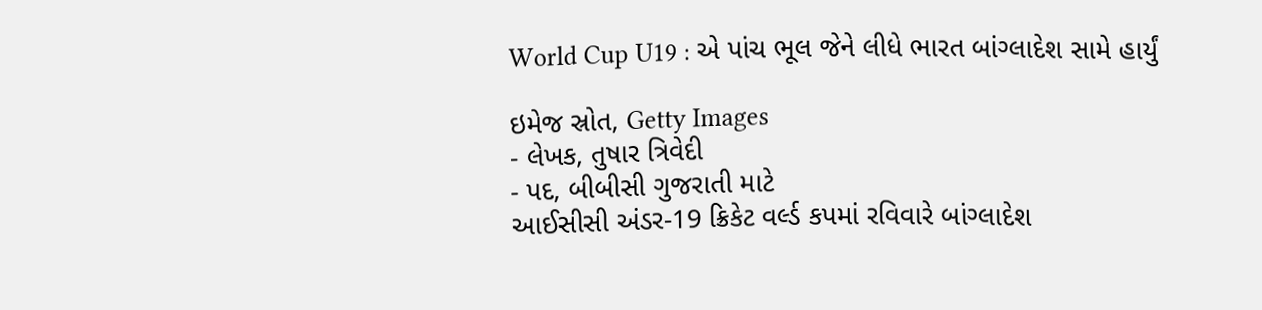World Cup U19 : એ પાંચ ભૂલ જેને લીધે ભારત બાંગ્લાદેશ સામે હાર્યું

ઇમેજ સ્રોત, Getty Images
- લેખક, તુષાર ત્રિવેદી
- પદ, બીબીસી ગુજરાતી માટે
આઈસીસી અંડર-19 ક્રિકેટ વર્લ્ડ કપમાં રવિવારે બાંગ્લાદેશ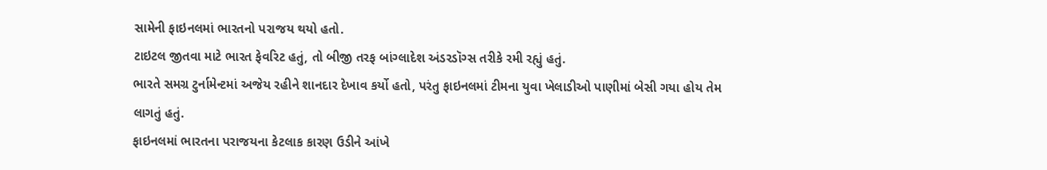સામેની ફાઇનલમાં ભારતનો પરાજય થયો હતો.
ટાઇટલ જીતવા માટે ભારત ફેવરિટ હતું, તો બીજી તરફ બાંગ્લાદેશ અંડરડૉગ્સ તરીકે રમી રહ્યું હતું.
ભારતે સમગ્ર ટુર્નામેન્ટમાં અજેય રહીને શાનદાર દેખાવ કર્યો હતો, પરંતુ ફાઇનલમાં ટીમના યુવા ખેલાડીઓ પાણીમાં બેસી ગયા હોય તેમ લાગતું હતું.
ફાઇનલમાં ભારતના પરાજયના કેટલાક કારણ ઉડીને આંખે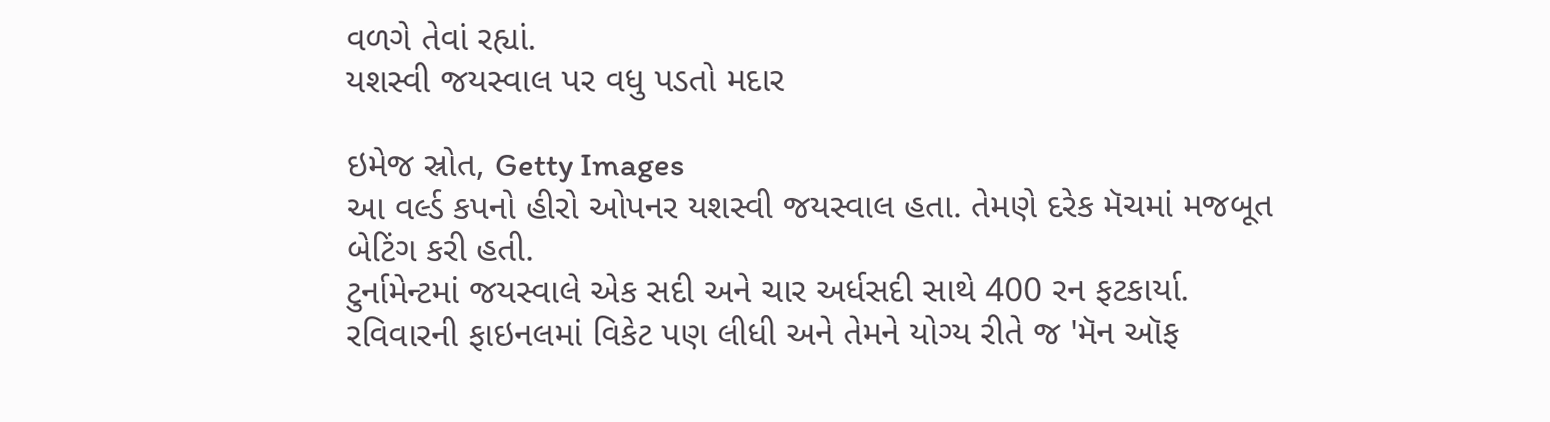વળગે તેવાં રહ્યાં.
યશસ્વી જયસ્વાલ પર વધુ પડતો મદાર

ઇમેજ સ્રોત, Getty Images
આ વર્લ્ડ કપનો હીરો ઓપનર યશસ્વી જયસ્વાલ હતા. તેમણે દરેક મૅચમાં મજબૂત બેટિંગ કરી હતી.
ટુર્નામેન્ટમાં જયસ્વાલે એક સદી અને ચાર અર્ધસદી સાથે 400 રન ફટકાર્યા.
રવિવારની ફાઇનલમાં વિકેટ પણ લીધી અને તેમને યોગ્ય રીતે જ 'મૅન ઑફ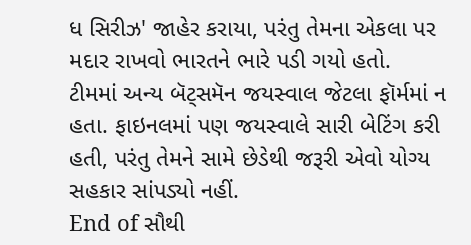ધ સિરીઝ' જાહેર કરાયા, પરંતુ તેમના એકલા પર મદાર રાખવો ભારતને ભારે પડી ગયો હતો.
ટીમમાં અન્ય બૅટ્સમૅન જયસ્વાલ જેટલા ફૉર્મમાં ન હતા. ફાઇનલમાં પણ જયસ્વાલે સારી બેટિંગ કરી હતી, પરંતુ તેમને સામે છેડેથી જરૂરી એવો યોગ્ય સહકાર સાંપડ્યો નહીં.
End of સૌથી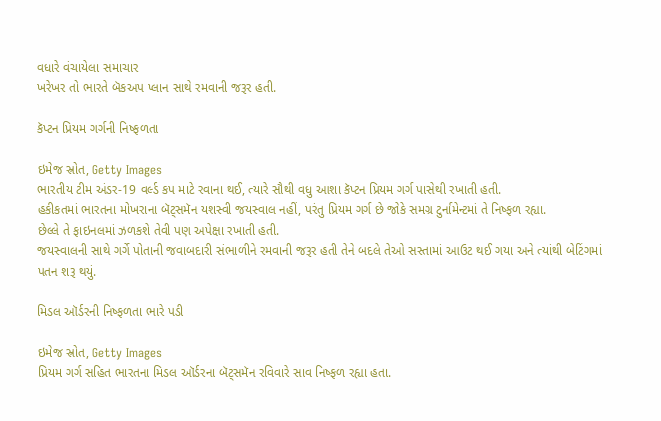વધારે વંચાયેલા સમાચાર
ખરેખર તો ભારતે બૅકઅપ પ્લાન સાથે રમવાની જરૂર હતી.

કૅપ્ટન પ્રિયમ ગર્ગની નિષ્ફળતા

ઇમેજ સ્રોત, Getty Images
ભારતીય ટીમ અંડર-19 વર્લ્ડ કપ માટે રવાના થઈ, ત્યારે સૌથી વધુ આશા કૅપ્ટન પ્રિયમ ગર્ગ પાસેથી રખાતી હતી.
હકીકતમાં ભારતના મોખરાના બૅટ્સમૅન યશસ્વી જયસ્વાલ નહીં, પરંતુ પ્રિયમ ગર્ગ છે જોકે સમગ્ર ટુર્નામેન્ટમાં તે નિષ્ફળ રહ્યા.
છેલ્લે તે ફાઇનલમાં ઝળકશે તેવી પણ અપેક્ષા રખાતી હતી.
જયસ્વાલની સાથે ગર્ગે પોતાની જવાબદારી સંભાળીને રમવાની જરૂર હતી તેને બદલે તેઓ સસ્તામાં આઉટ થઈ ગયા અને ત્યાંથી બેટિંગમાં પતન શરૂ થયું.

મિડલ ઑર્ડરની નિષ્ફળતા ભારે પડી

ઇમેજ સ્રોત, Getty Images
પ્રિયમ ગર્ગ સહિત ભારતના મિડલ ઑર્ડરના બૅટ્સમૅન રવિવારે સાવ નિષ્ફળ રહ્યા હતા.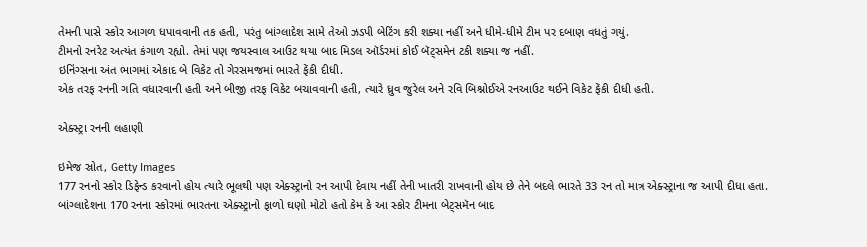તેમની પાસે સ્કોર આગળ ધપાવવાની તક હતી, પરંતુ બાંગ્લાદેશ સામે તેઓ ઝડપી બેટિંગ કરી શક્યા નહીં અને ધીમે-ધીમે ટીમ પર દબાણ વધતું ગયું.
ટીમનો રનરેટ અત્યંત કંગાળ રહ્યો. તેમાં પણ જયસ્વાલ આઉટ થયા બાદ મિડલ ઑર્ડરમાં કોઈ બૅટ્સમેન ટકી શક્યા જ નહીં.
ઇનિંગ્સના અંત ભાગમાં એકાદ બે વિકેટ તો ગેરસમજમાં ભારતે ફેંકી દીધી.
એક તરફ રનની ગતિ વધારવાની હતી અને બીજી તરફ વિકેટ બચાવવાની હતી, ત્યારે ધ્રુવ જુરેલ અને રવિ બિશ્નોઈએ રનઆઉટ થઈને વિકેટ ફેંકી દીધી હતી.

એક્સ્ટ્રા રનની લહાણી

ઇમેજ સ્રોત, Getty Images
177 રનનો સ્કોર ડિફેન્ડ કરવાનો હોય ત્યારે ભૂલથી પણ એક્સ્ટ્રાનો રન આપી દેવાય નહીં તેની ખાતરી રાખવાની હોય છે તેને બદલે ભારતે 33 રન તો માત્ર એક્સ્ટ્રાના જ આપી દીધા હતા.
બાંગ્લાદેશના 170 રનના સ્કોરમાં ભારતના એક્સ્ટ્રાનો ફાળો ઘણો મોટો હતો કેમ કે આ સ્કોર ટીમના બેટ્સમૅન બાદ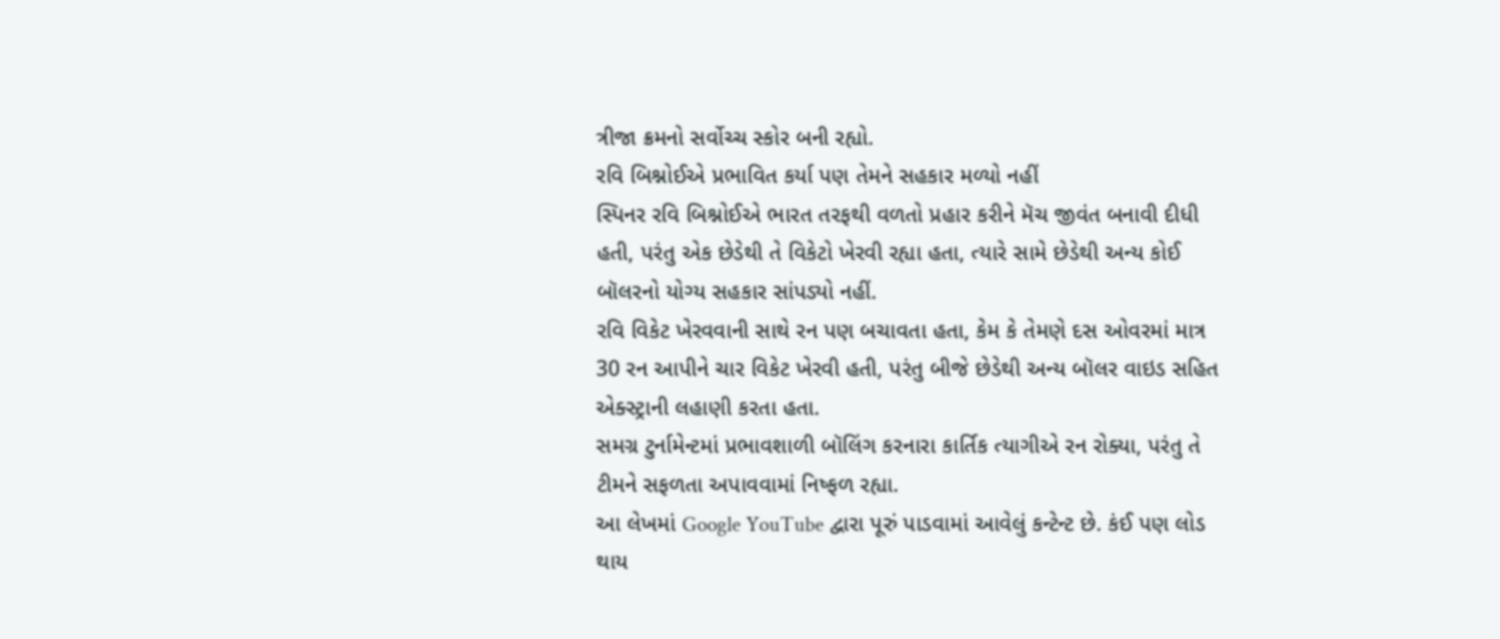ત્રીજા ક્રમનો સર્વોચ્ચ સ્કોર બની રહ્યો.
રવિ બિશ્નોઈએ પ્રભાવિત કર્યા પણ તેમને સહકાર મળ્યો નહીં
સ્પિનર રવિ બિશ્નોઈએ ભારત તરફથી વળતો પ્રહાર કરીને મૅચ જીવંત બનાવી દીધી હતી, પરંતુ એક છેડેથી તે વિકેટો ખેરવી રહ્યા હતા, ત્યારે સામે છેડેથી અન્ય કોઈ બૉલરનો યોગ્ય સહકાર સાંપડ્યો નહીં.
રવિ વિકેટ ખેરવવાની સાથે રન પણ બચાવતા હતા, કેમ કે તેમણે દસ ઓવરમાં માત્ર 30 રન આપીને ચાર વિકેટ ખેરવી હતી, પરંતુ બીજે છેડેથી અન્ય બૉલર વાઇડ સહિત એક્સ્ટ્રાની લહાણી કરતા હતા.
સમગ્ર ટુર્નામેન્ટમાં પ્રભાવશાળી બૉલિંગ કરનારા કાર્તિક ત્યાગીએ રન રોક્યા, પરંતુ તે ટીમને સફળતા અપાવવામાં નિષ્ફળ રહ્યા.
આ લેખમાં Google YouTube દ્વારા પૂરું પાડવામાં આવેલું કન્ટેન્ટ છે. કંઈ પણ લોડ થાય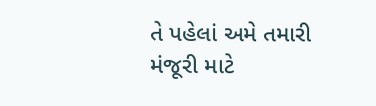તે પહેલાં અમે તમારી મંજૂરી માટે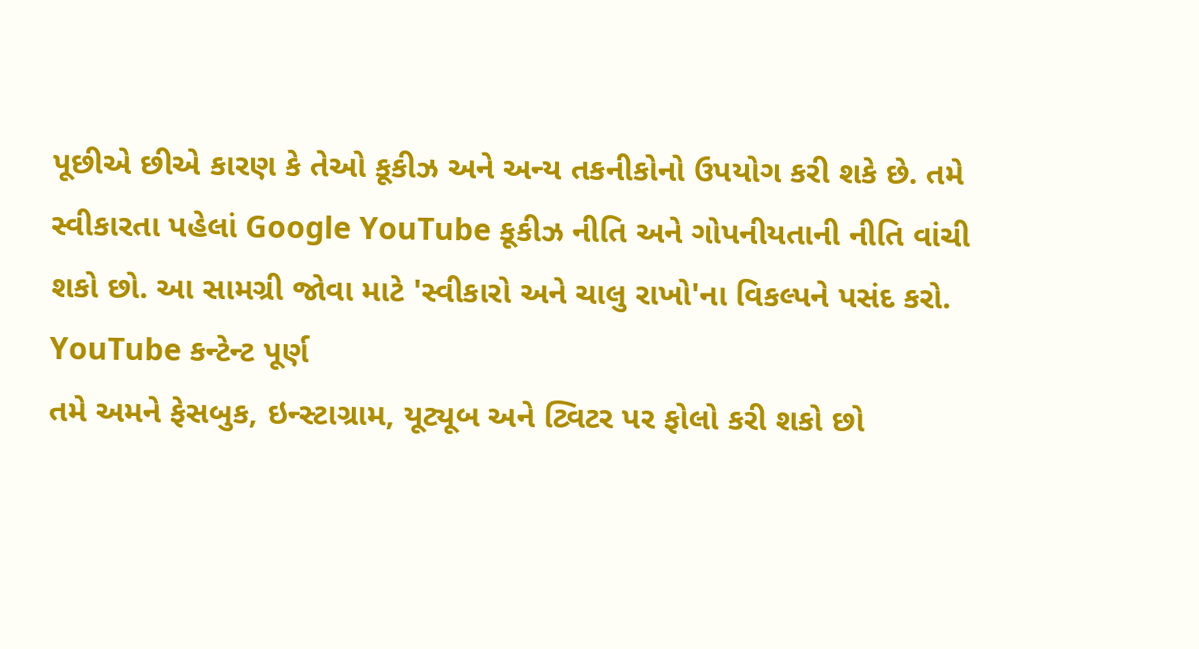પૂછીએ છીએ કારણ કે તેઓ કૂકીઝ અને અન્ય તકનીકોનો ઉપયોગ કરી શકે છે. તમે સ્વીકારતા પહેલાં Google YouTube કૂકીઝ નીતિ અને ગોપનીયતાની નીતિ વાંચી શકો છો. આ સામગ્રી જોવા માટે 'સ્વીકારો અને ચાલુ રાખો'ના વિકલ્પને પસંદ કરો.
YouTube કન્ટેન્ટ પૂર્ણ
તમે અમને ફેસબુક, ઇન્સ્ટાગ્રામ, યૂટ્યૂબ અને ટ્વિટર પર ફોલો કરી શકો છો